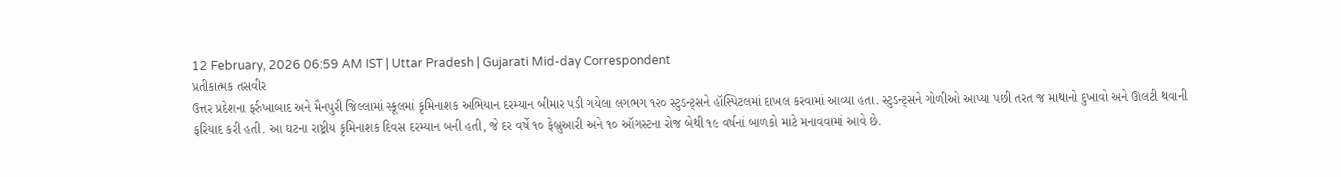12 February, 2026 06:59 AM IST | Uttar Pradesh | Gujarati Mid-day Correspondent
પ્રતીકાત્મક તસવીર
ઉત્તર પ્રદેશના ફર્રુખાબાદ અને મૈનપુરી જિલ્લામાં સ્કૂલમાં કૃમિનાશક અભિયાન દરમ્યાન બીમાર પડી ગયેલા લગભગ ૧૨૦ સ્ટુડન્ટ્સને હૉસ્પિટલમાં દાખલ કરવામાં આવ્યા હતા. સ્ટુડન્ટ્સને ગોળીઓ આપ્યા પછી તરત જ માથાનો દુખાવો અને ઊલટી થવાની ફરિયાદ કરી હતી. આ ઘટના રાષ્ટ્રીય કૃમિનાશક દિવસ દરમ્યાન બની હતી, જે દર વર્ષે ૧૦ ફેબ્રુઆરી અને ૧૦ ઑગસ્ટના રોજ બેથી ૧૯ વર્ષનાં બાળકો માટે મનાવવામાં આવે છે.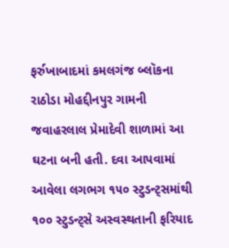ફર્રુખાબાદમાં કમલગંજ બ્લૉકના રાઠોડા મોહદ્દીનપુર ગામની જવાહરલાલ પ્રેમાદેવી શાળામાં આ ઘટના બની હતી. દવા આપવામાં આવેલા લગભગ ૧૫૦ સ્ટુડન્ટ્સમાંથી ૧૦૦ સ્ટુડન્ટ્સે અસ્વસ્થતાની ફરિયાદ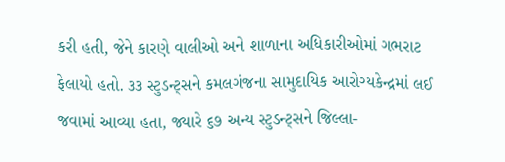કરી હતી, જેને કારણે વાલીઓ અને શાળાના અધિકારીઓમાં ગભરાટ ફેલાયો હતો. ૩૩ સ્ટુડન્ટ્સને કમલગંજના સામુદાયિક આરોગ્યકેન્દ્રમાં લઈ જવામાં આવ્યા હતા, જ્યારે ૬૭ અન્ય સ્ટુડન્ટ્સને જિલ્લા-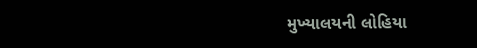મુખ્યાલયની લોહિયા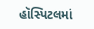હૉસ્પિટલમાં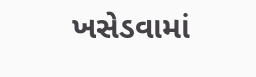ખસેડવામાં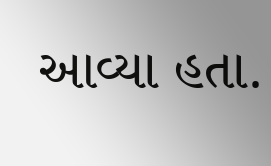આવ્યા હતા.